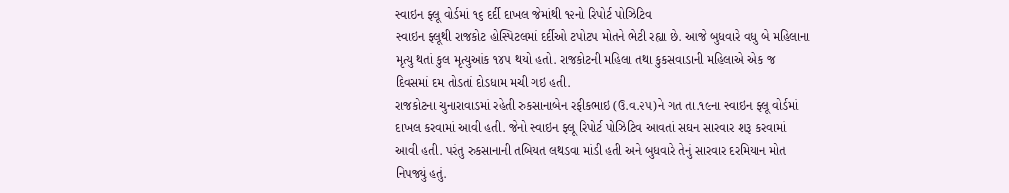સ્વાઇન ફ્લૂ વોર્ડમાં ૧૬ દર્દી દાખલ જેમાંથી ૧૨નો રિપોર્ટ પોઝિટિવ
સ્વાઇન ફ્લૂથી રાજકોટ હોસ્પિટલમાં દર્દીઓ ટપોટપ મોતને ભેટી રહ્યા છે. આજે બુધવારે વધુ બે મહિલાના મૃત્યુ થતાં કુલ મૃત્યુઆંક ૧૪૫ થયો હતો. રાજકોટની મહિલા તથા કુકસવાડાની મહિલાએ એક જ દિવસમાં દમ તોડતાં દોડધામ મચી ગઇ હતી.
રાજકોટના ચુનારાવાડમાં રહેતી રુકસાનાબેન રફીકભાઇ (ઉ.વ.૨૫)ને ગત તા.૧૯ના સ્વાઇન ફ્લૂ વોર્ડમાં દાખલ કરવામાં આવી હતી. જેનો સ્વાઇન ફ્લૂ રિપોર્ટ પોઝિટિવ આવતાં સઘન સારવાર શરૂ કરવામાં આવી હતી. પરંતુ રુકસાનાની તબિયત લથડવા માંડી હતી અને બુધવારે તેનું સારવાર દરમિયાન મોત નિપજ્યું હતું.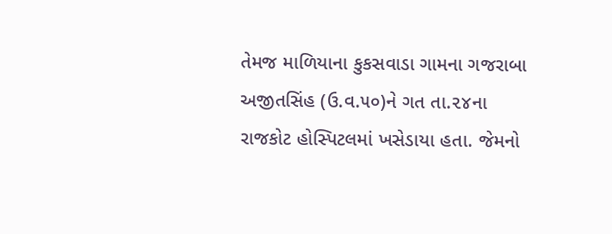તેમજ માળિયાના કુકસવાડા ગામના ગજરાબા અજીતસિંહ (ઉ.વ.૫૦)ને ગત તા.૨૪ના રાજકોટ હોસ્પિટલમાં ખસેડાયા હતા. જેમનો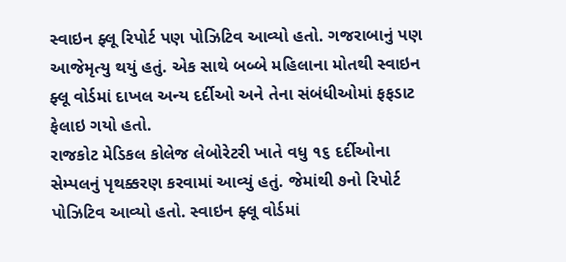સ્વાઇન ફ્લૂ રિપોર્ટ પણ પોઝિટિવ આવ્યો હતો. ગજરાબાનું પણ આજેમૃત્યુ થયું હતું. એક સાથે બબ્બે મહિલાના મોતથી સ્વાઇન ફ્લૂ વોર્ડમાં દાખલ અન્ય દર્દીઓ અને તેના સંબંધીઓમાં ફફડાટ ફેલાઇ ગયો હતો.
રાજકોટ મેડિકલ કોલેજ લેબોરેટરી ખાતે વધુ ૧૬ દર્દીઓના સેમ્પલનું પૃથક્કરણ કરવામાં આવ્યું હતું. જેમાંથી ૭નો રિપોર્ટ પોઝિટિવ આવ્યો હતો. સ્વાઇન ફ્લૂ વોર્ડમાં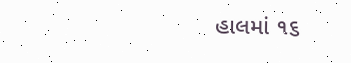હાલમાં ૧૬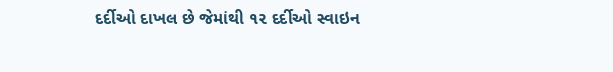દર્દીઓ દાખલ છે જેમાંથી ૧૨ દર્દીઓ સ્વાઇન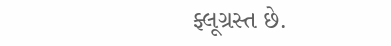ફ્લૂગ્રસ્ત છે.